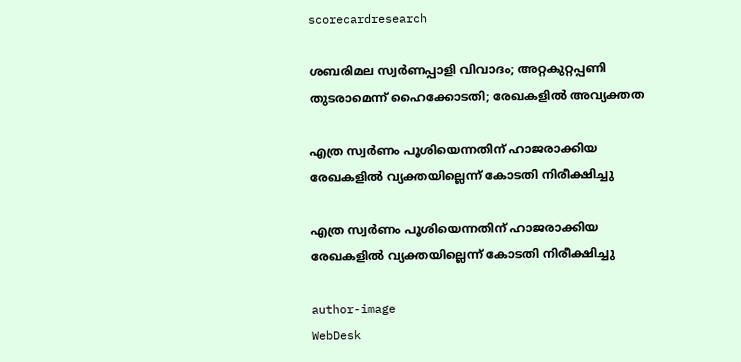scorecardresearch

ശബരിമല സ്വർണപ്പാളി വിവാദം; അറ്റകുറ്റപ്പണി തുടരാമെന്ന് ഹൈക്കോടതി; രേഖകളില്‍ അവ്യക്തത

എത്ര സ്വര്‍ണം പൂശിയെന്നതിന് ഹാജരാക്കിയ രേഖകളില്‍ വ്യക്തയില്ലെന്ന് കോടതി നിരീക്ഷിച്ചു

എത്ര സ്വര്‍ണം പൂശിയെന്നതിന് ഹാജരാക്കിയ രേഖകളില്‍ വ്യക്തയില്ലെന്ന് കോടതി നിരീക്ഷിച്ചു

author-image
WebDesk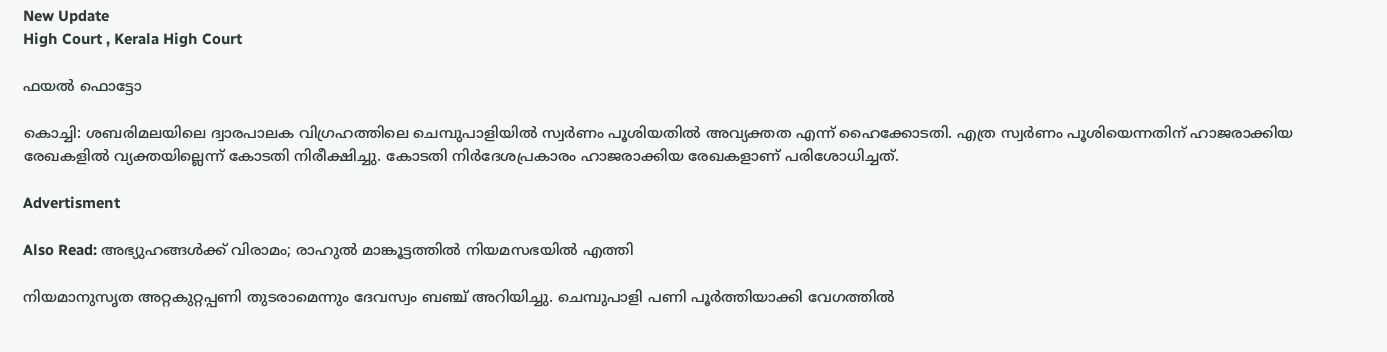New Update
High Court , Kerala High Court

ഫയൽ ഫൊട്ടോ

കൊച്ചി: ശബരിമലയിലെ ദ്വാരപാലക വിഗ്രഹത്തിലെ ചെമ്പുപാളിയില്‍ സ്വര്‍ണം പൂശിയതില്‍ അവ്യക്തത എന്ന് ഹൈക്കോടതി. എത്ര സ്വര്‍ണം പൂശിയെന്നതിന് ഹാജരാക്കിയ രേഖകളില്‍ വ്യക്തയില്ലെന്ന് കോടതി നിരീക്ഷിച്ചു. കോടതി നിര്‍ദേശപ്രകാരം ഹാജരാക്കിയ രേഖകളാണ് പരിശോധിച്ചത്.

Advertisment

Also Read: അഭ്യുഹങ്ങൾക്ക് വിരാമം; രാഹുൽ മാങ്കൂട്ടത്തിൽ നിയമസഭയിൽ എത്തി

നിയമാനുസൃത അറ്റകുറ്റപ്പണി തുടരാമെന്നും ദേവസ്വം ബഞ്ച് അറിയിച്ചു. ചെമ്പുപാളി പണി പൂര്‍ത്തിയാക്കി വേഗത്തില്‍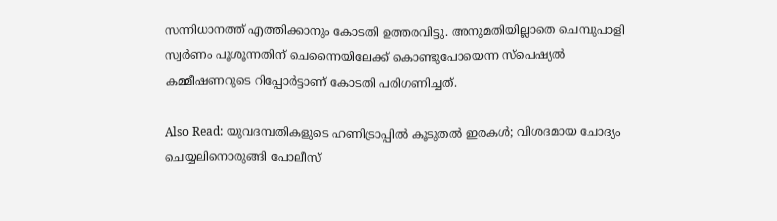സന്നിധാനത്ത് എത്തിക്കാനും കോടതി ഉത്തരവിട്ടു. അനുമതിയില്ലാതെ ചെമ്പുപാളി സ്വര്‍ണം പൂശൂന്നതിന് ചെന്നൈയിലേക്ക് കൊണ്ടുപോയെന്ന സ്‌പെഷ്യല്‍ കമ്മീഷണറുടെ റിപ്പോര്‍ട്ടാണ് കോടതി പരിഗണിച്ചത്.

Also Read: യുവദമ്പതികളുടെ ഹണിട്രാപ്പിൽ കൂടുതൽ ഇരകൾ; വിശദമായ ചോദ്യം ചെയ്യലിനൊരുങ്ങി പോലീസ്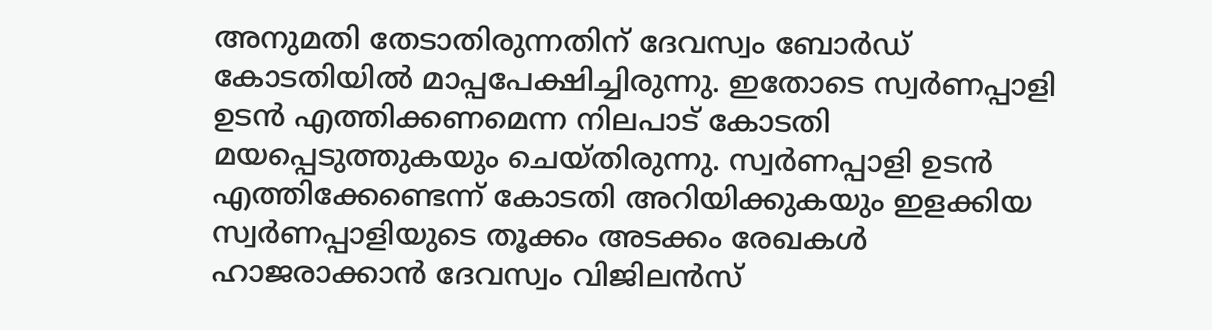അനുമതി തേടാതിരുന്നതിന് ദേവസ്വം ബോര്‍ഡ് കോടതിയില്‍ മാപ്പപേക്ഷിച്ചിരുന്നു. ഇതോടെ സ്വർണപ്പാളി ഉടൻ എത്തിക്കണമെന്ന നിലപാട് കോടതി മയപ്പെടുത്തുകയും ചെയ്തിരുന്നു. സ്വർണപ്പാളി ഉടൻ എത്തിക്കേണ്ടെന്ന് കോടതി അറിയിക്കുകയും ഇളക്കിയ സ്വർണപ്പാളിയുടെ തൂക്കം അടക്കം രേഖകൾ ഹാജരാക്കാൻ ദേവസ്വം വിജിലൻസ്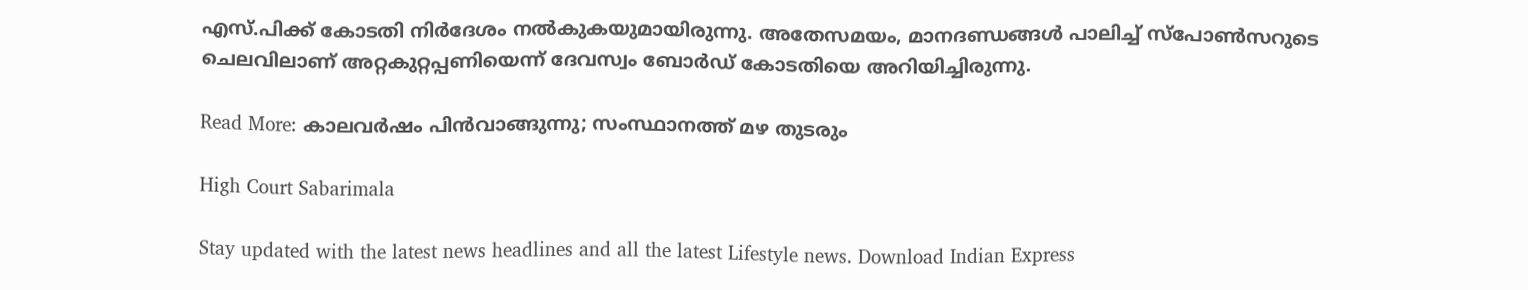എസ്.പിക്ക് കോടതി നിർദേശം നൽകുകയുമായിരുന്നു. അതേസമയം, മാനദണ്ഡങ്ങൾ പാലിച്ച് സ്പോൺസറുടെ ചെലവിലാണ് അറ്റകുറ്റപ്പണിയെന്ന് ദേവസ്വം ബോർഡ് കോടതിയെ അറിയിച്ചിരുന്നു.

Read More: കാലവർഷം പിൻവാങ്ങുന്നു; സംസ്ഥാനത്ത് മഴ തുടരും

High Court Sabarimala

Stay updated with the latest news headlines and all the latest Lifestyle news. Download Indian Express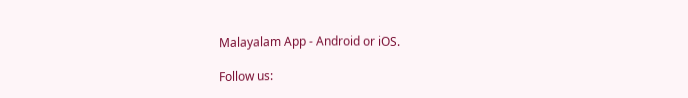Malayalam App - Android or iOS.

Follow us: